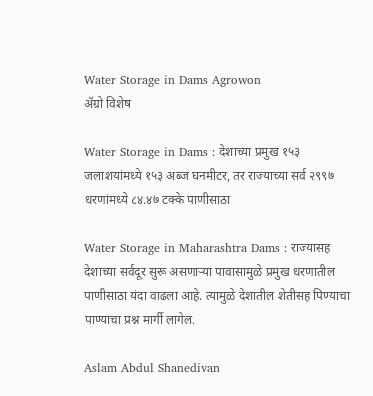Water Storage in Dams Agrowon
ॲग्रो विशेष

Water Storage in Dams : देशाच्या प्रमुख १५३ जलाशयांमध्ये १५३ अब्ज घनमीटर, तर राज्याच्या सर्व २९९७ धरणांमध्ये ८४.४७ टक्के पाणीसाठा

Water Storage in Maharashtra Dams : राज्यासह देशाच्या सर्वदूर सुरू असणाऱ्या पावासामुळे प्रमुख धरणातील पाणीसाठा यंदा वाढला आहे. त्यामुळे देशातील शेतीसह पिण्याचा पाण्याचा प्रश्न मार्गी लागेल.

Aslam Abdul Shanedivan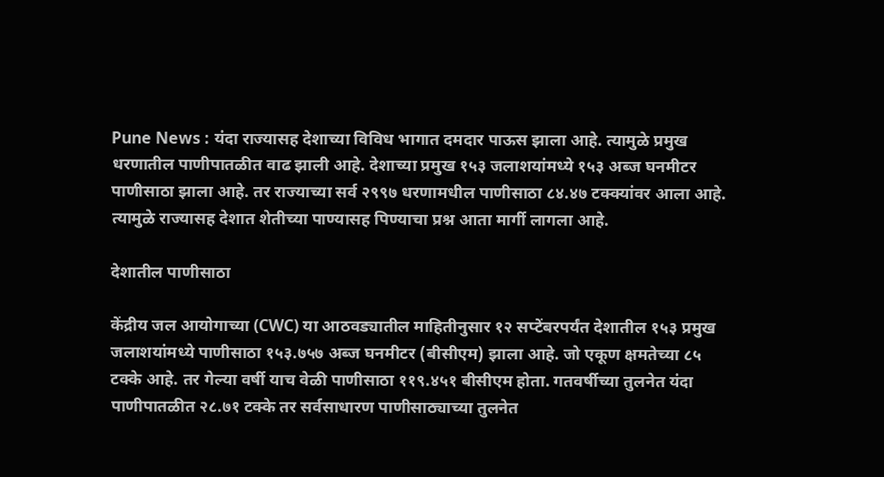Pune News : यंदा राज्यासह देशाच्या विविध भागात दमदार पाऊस झाला आहे. त्यामुळे प्रमुख धरणातील पाणीपातळीत वाढ झाली आहे. देशाच्या प्रमुख १५३ जलाशयांमध्ये १५३ अब्ज घनमीटर पाणीसाठा झाला आहे. तर राज्याच्या सर्व २९९७ धरणामधील पाणीसाठा ८४.४७ टक्क्यांवर आला आहे. त्यामुळे राज्यासह देशात शेतीच्या पाण्यासह पिण्याचा प्रश्न आता मार्गी लागला आहे.

देशातील पाणीसाठा

केंद्रीय जल आयोगाच्या (CWC) या आठवड्यातील माहितीनुसार १२ सप्टेंबरपर्यंत देशातील १५३ प्रमुख जलाशयांमध्ये पाणीसाठा १५३.७५७ अब्ज घनमीटर (बीसीएम) झाला आहे. जो एकूण क्षमतेच्या ८५ टक्के आहे. तर गेल्या वर्षी याच वेळी पाणीसाठा ११९.४५१ बीसीएम होता. गतवर्षीच्या तुलनेत यंदा पाणीपातळीत २८.७१ टक्के तर सर्वसाधारण पाणीसाठ्याच्या तुलनेत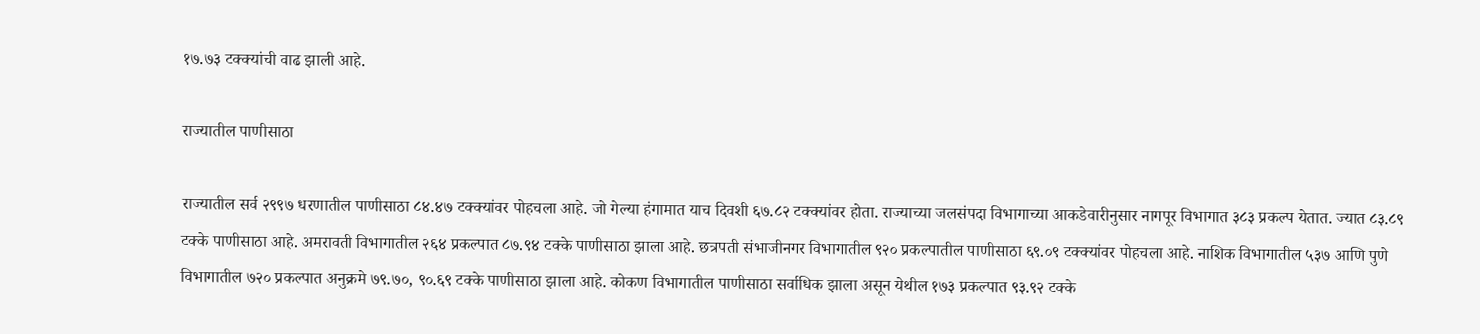१७.७३ टक्क्यांची वाढ झाली आहे.

राज्यातील पाणीसाठा

राज्यातील सर्व २९९७ धरणातील पाणीसाठा ८४.४७ टक्क्यांवर पोहचला आहे. जो गेल्या हंगामात याच दिवशी ६७.८२ टक्क्यांवर होता. राज्याच्या जलसंपदा विभागाच्या आकडेवारीनुसार नागपूर विभागात ३८३ प्रकल्प येतात. ज्यात ८३.८९ टक्के पाणीसाठा आहे. अमरावती विभागातील २६४ प्रकल्पात ८७.९४ टक्के पाणीसाठा झाला आहे. छत्रपती संभाजीनगर विभागातील ९२० प्रकल्पातील पाणीसाठा ६९.०९ टक्क्यांवर पोहचला आहे. नाशिक विभागातील ५३७ आणि पुणे विभागातील ७२० प्रकल्पात अनुक्रमे ७९.७०, ९०.६९ टक्के पाणीसाठा झाला आहे. कोकण विभागातील पाणीसाठा सर्वाधिक झाला असून येथील १७३ प्रकल्पात ९३.९२ टक्के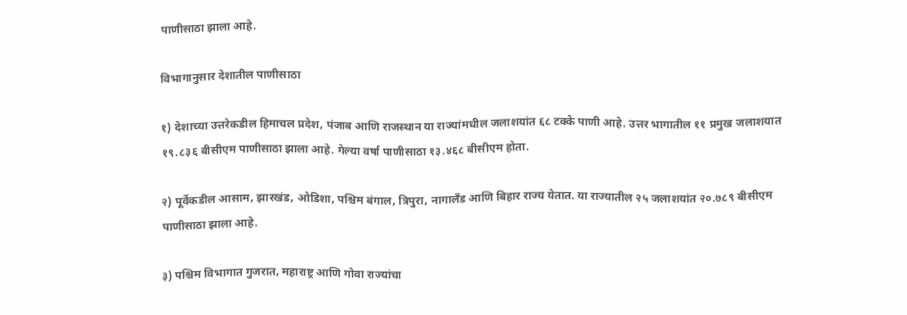पाणीसाठा झाला आहे.

विभागानुसार देशातील पाणीसाठा

१) देशाच्या उत्तरेकडील हिमाचल प्रदेश, पंजाब आणि राजस्थान या राज्यांमधील जलाशयांत ६८ टक्के पाणी आहे. उत्तर भागातील ११ प्रमुख जलाशयात १९.८३६ बीसीएम पाणीसाठा झाला आहे. गेल्या वर्षा पाणीसाठा १३.४६८ बीसीएम होता.

२) पूर्वेकडील आसाम, झारखंड, ओडिशा, पश्चिम बंगाल, त्रिपुरा, नागालँड आणि बिहार राज्य येतात. या राज्यातील २५ जलाशयांत २०.७८९ बीसीएम पाणीसाठा झाला आहे.

३) पश्चिम विभागात गुजरात, महाराष्ट्र आणि गोवा राज्यांचा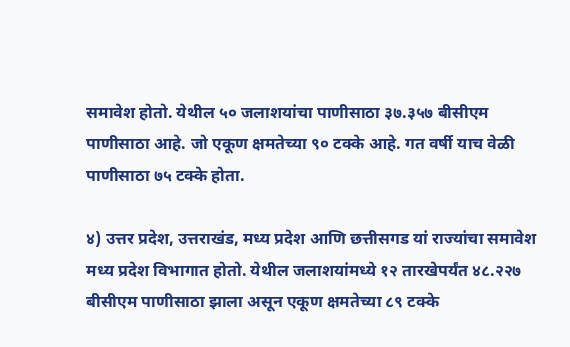समावेश होतो. येथील ५० जलाशयांचा पाणीसाठा ३७.३५७ बीसीएम पाणीसाठा आहे. जो एकूण क्षमतेच्या ९० टक्के आहे. गत वर्षी याच वेळी पाणीसाठा ७५ टक्के होता.

४) उत्तर प्रदेश, उत्तराखंड, मध्य प्रदेश आणि छत्तीसगड यां राज्यांचा समावेश मध्य प्रदेश विभागात होतो. येथील जलाशयांमध्ये १२ तारखेपर्यंत ४८.२२७ बीसीएम पाणीसाठा झाला असून एकूण क्षमतेच्या ८९ टक्के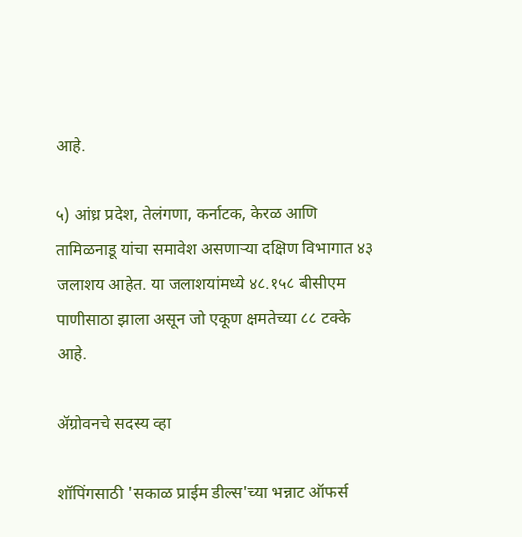आहे.

५) आंध्र प्रदेश, तेलंगणा, कर्नाटक, केरळ आणि तामिळनाडू यांचा समावेश असणाऱ्या दक्षिण विभागात ४३ जलाशय आहेत. या जलाशयांमध्ये ४८.१५८ बीसीएम पाणीसाठा झाला असून जो एकूण क्षमतेच्या ८८ टक्के आहे.

ॲग्रोवनचे सदस्य व्हा

शॉपिंगसाठी 'सकाळ प्राईम डील्स'च्या भन्नाट ऑफर्स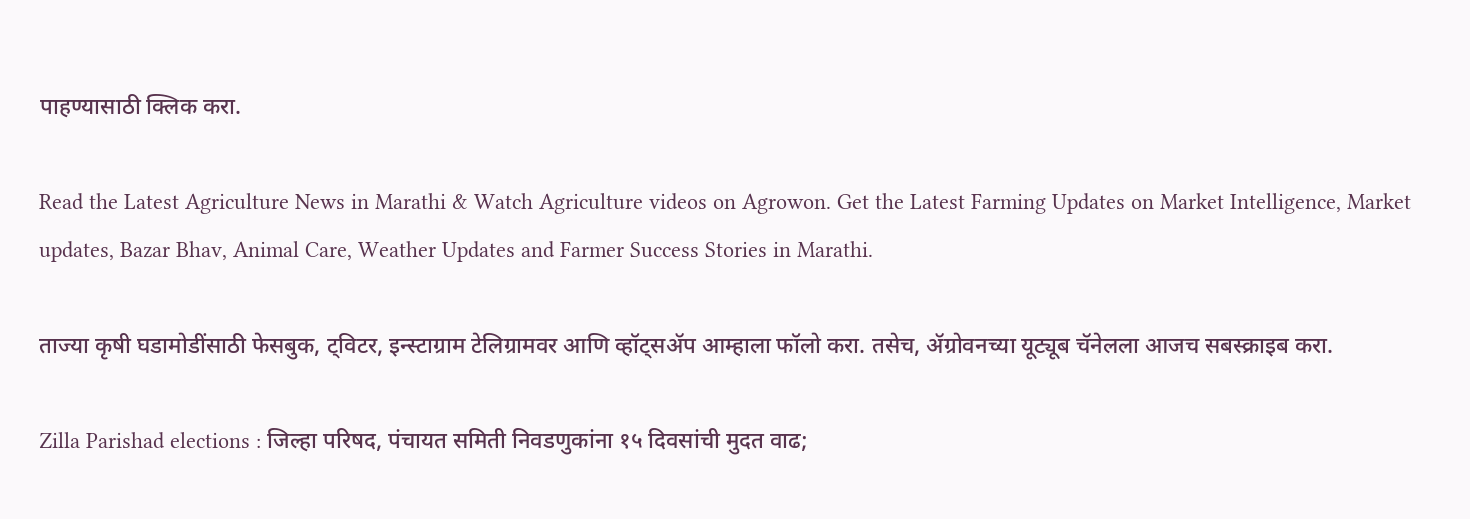पाहण्यासाठी क्लिक करा.

Read the Latest Agriculture News in Marathi & Watch Agriculture videos on Agrowon. Get the Latest Farming Updates on Market Intelligence, Market updates, Bazar Bhav, Animal Care, Weather Updates and Farmer Success Stories in Marathi.

ताज्या कृषी घडामोडींसाठी फेसबुक, ट्विटर, इन्स्टाग्राम टेलिग्रामवर आणि व्हॉट्सॲप आम्हाला फॉलो करा. तसेच, ॲग्रोवनच्या यूट्यूब चॅनेलला आजच सबस्क्राइब करा.

Zilla Parishad elections : जिल्हा परिषद, पंचायत समिती निवडणुकांना १५ दिवसांची मुदत वाढ;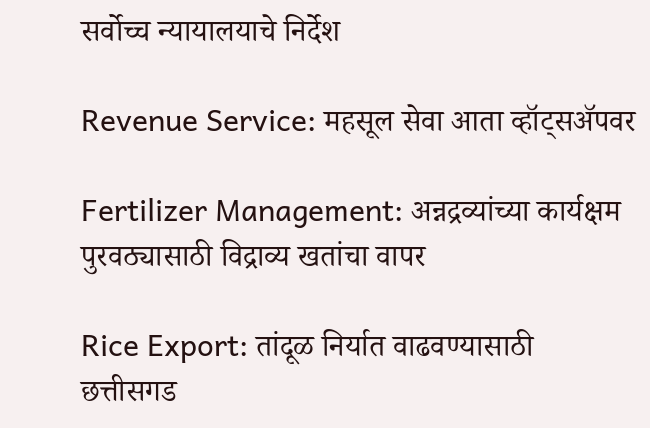सर्वोच्च न्यायालयाचे निर्देश

Revenue Service: महसूल सेवा आता व्हॉट्सॲपवर

Fertilizer Management: अन्नद्रव्यांच्या कार्यक्षम पुरवठ्यासाठी विद्राव्य खतांचा वापर

Rice Export: तांदूळ निर्यात वाढवण्यासाठी छत्तीसगड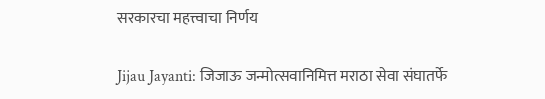सरकारचा महत्त्वाचा निर्णय

Jijau Jayanti: जिजाऊ जन्मोत्सवानिमित्त मराठा सेवा संघातर्फे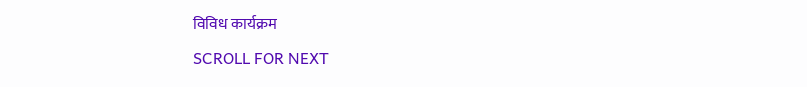विविध कार्यक्रम

SCROLL FOR NEXT